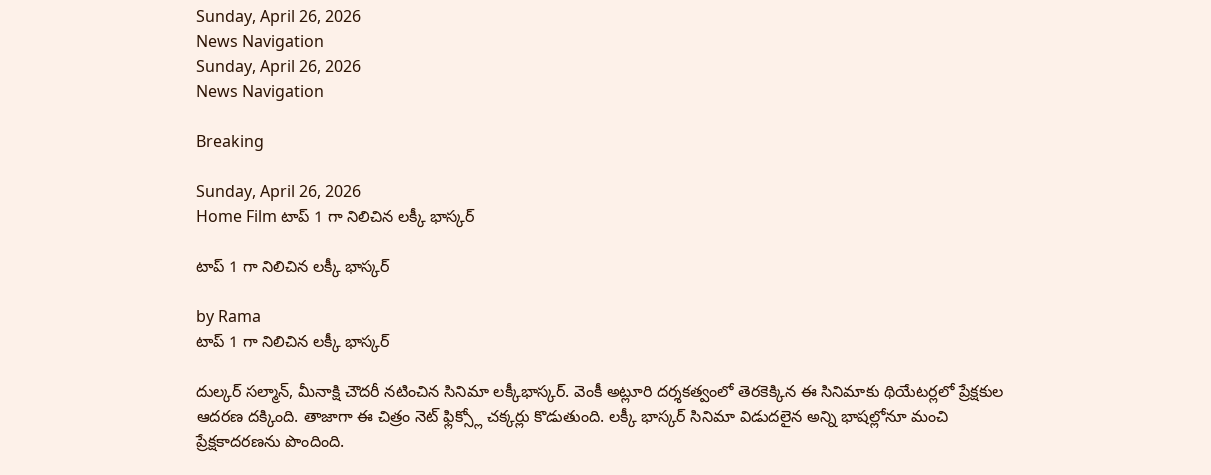Sunday, April 26, 2026
News Navigation
Sunday, April 26, 2026
News Navigation

Breaking

Sunday, April 26, 2026
Home Film టాప్ 1 గా నిలిచిన లక్కీ భాస్కర్

టాప్ 1 గా నిలిచిన లక్కీ భాస్కర్

by Rama
టాప్ 1 గా నిలిచిన లక్కీ భాస్కర్

దుల్కర్ సల్మాన్, మీనాక్షి చౌదరీ నటించిన సినిమా లక్కీభాస్కర్. వెంకీ అట్లూరి దర్శకత్వంలో తెరకెక్కిన ఈ సినిమాకు థియేటర్లలో ప్రేక్షకుల ఆదరణ దక్కింది. తాజాగా ఈ చిత్రం నెట్ ఫ్లిక్స్లో చక్కర్లు కొడుతుంది. లక్కీ భాస్కర్ సినిమా విడుదలైన అన్ని భాషల్లోనూ మంచి ప్రేక్షకాదరణను పొందింది.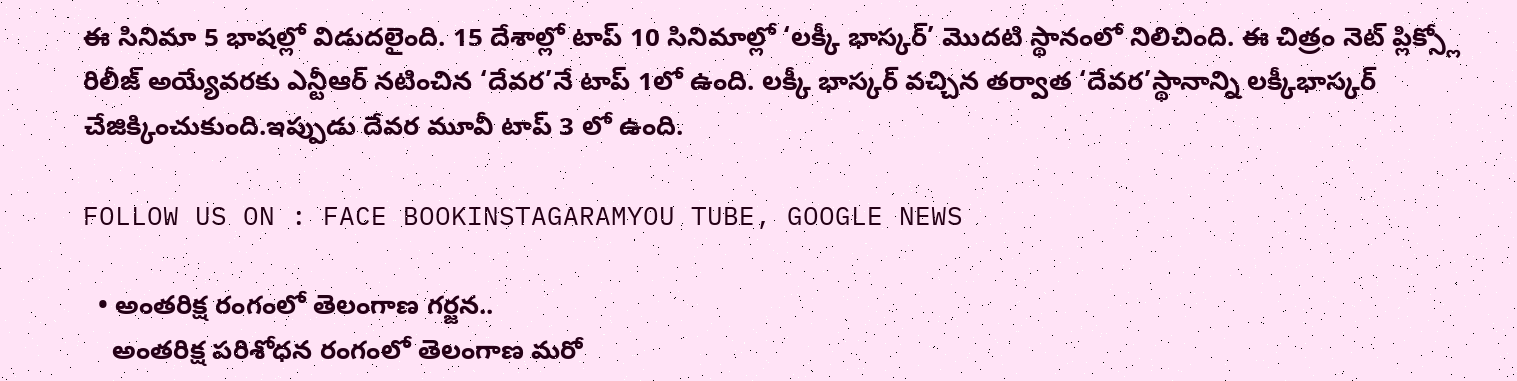ఈ సినిమా 5 భాషల్లో విడుదలైంది. 15 దేశాల్లో టాప్ 10 సినిమాల్లో ‘లక్కీ భాస్కర్’ మొదటి స్థానంలో నిలిచింది. ఈ చిత్రం నెట్ ప్లిక్స్లో రిలీజ్ అయ్యేవరకు ఎన్టీఆర్ నటించిన ‘దేవర’నే టాప్ 1లో ఉంది. లక్కీ భాస్కర్ వచ్చిన తర్వాత ‘దేవర’స్థానాన్ని లక్కీభాస్కర్ చేజిక్కించుకుంది.ఇప్పుడు దేవర మూవీ టాప్ 3 లో ఉంది.

FOLLOW US ON : FACE BOOKINSTAGARAMYOU TUBE, GOOGLE NEWS

  • అంతరిక్ష రంగంలో తెలంగాణ గర్జన..
    అంతరిక్ష పరిశోధన రంగంలో తెలంగాణ మరో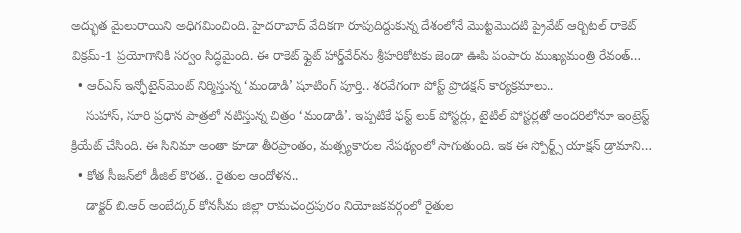అద్భుత మైలురాయిని అధిగమించింది. హైదరాబాద్ వేదికగా రూపుదిద్దుకున్న దేశంలోనే మొట్టమొదటి ప్రైవేట్ ఆర్బిటల్ రాకెట్ విక్రమ్-1 ప్రయోగానికి సర్వం సిద్ధమైంది. ఈ రాకెట్ ఫ్లైట్ హార్డ్‌వేర్‌ను శ్రీహరికోటకు జెండా ఊపి పంపారు ముఖ్యమంత్రి రేవంత్…
  • ఆర్ఎస్ ఇన్ఫోటైన్‌మెంట్ నిర్మిస్తున్న ‘మండాడి’ షూటింగ్ పూర్తి.. శరవేగంగా పోస్ట్ ప్రొడక్షన్ కార్యక్రమాలు..
    సుహాస్, సూరి ప్రధాన పాత్రలో నటిస్తున్న చిత్రం ‘మండాడి’. ఇప్పటికే ఫస్ట్ లుక్ పోస్టర్లు, టైటిల్ పోస్టర్లతో అందరిలోనూ ఇంట్రెస్ట్ క్రియేట్ చేసింది. ఈ సినిమా అంతా కూడా తీరప్రాంతం, మత్స్యకారుల నేపథ్యంలో సాగుతుంది. ఇక ఈ స్పోర్ట్స్ యాక్షన్ డ్రామాని…
  • కోత సీజన్‌లో డీజిల్ కొరత.. రైతుల ఆందోళన..
    డాక్టర్ బి.ఆర్ అంబేద్కర్ కోనసీమ జిల్లా రామచంద్రపురం నియోజకవర్గంలో రైతుల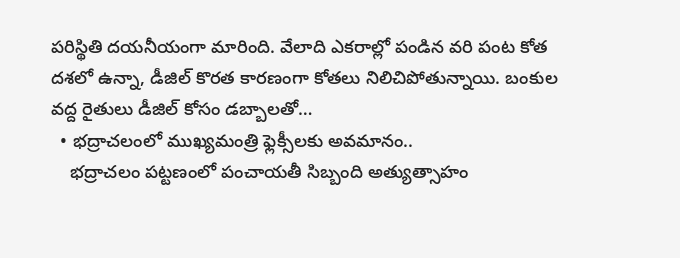పరిస్థితి దయనీయంగా మారింది. వేలాది ఎకరాల్లో పండిన వరి పంట కోత దశలో ఉన్నా, డీజిల్ కొరత కారణంగా కోతలు నిలిచిపోతున్నాయి. బంకుల వద్ద రైతులు డీజిల్ కోసం డబ్బాలతో…
  • భద్రాచలంలో ముఖ్యమంత్రి ఫ్లెక్సీలకు అవమానం..
    భద్రాచలం పట్టణంలో పంచాయతీ సిబ్బంది అత్యుత్సాహం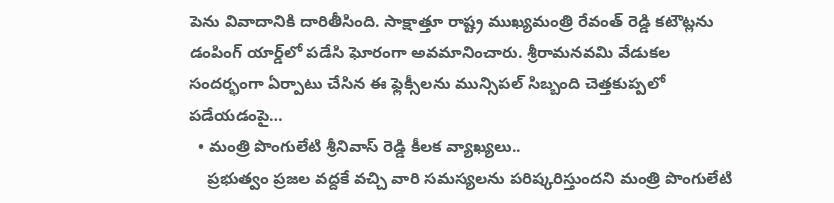పెను వివాదానికి దారితీసింది. సాక్షాత్తూ రాష్ట్ర ముఖ్యమంత్రి రేవంత్ రెడ్డి కటౌట్లను డంపింగ్ యార్డ్‌లో పడేసి ఘోరంగా అవమానించారు. శ్రీరామనవమి వేడుకల సందర్భంగా ఏర్పాటు చేసిన ఈ ఫ్లెక్సీలను మున్సిపల్ సిబ్బంది చెత్తకుప్పలో పడేయడంపై…
  • మంత్రి పొంగులేటి శ్రీనివాస్ రెడ్డి కీలక వ్యాఖ్యలు..
    ప్రభుత్వం ప్రజల వద్దకే వచ్చి వారి సమస్యలను పరిష్కరిస్తుందని మంత్రి పొంగులేటి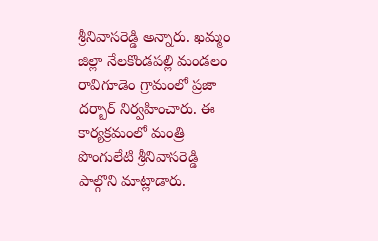శ్రీనివాసరెడ్డి అన్నారు. ఖమ్మం జిల్లా నేలకొండపల్లి మండలం రావిగూడెం గ్రామంలో ప్రజా దర్బార్ నిర్వహించారు. ఈ కార్యక్రమంలో మంత్రి పొంగులేటి శ్రీనివాసరెడ్డి పాల్గొని మాట్లాడారు.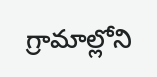గ్రామాల్లోని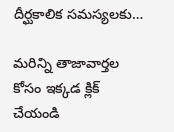దీర్ఘకాలిక సమస్యలకు…

మరిన్ని తాజావార్తల కోసం ఇక్కడ క్లిక్ చేయండి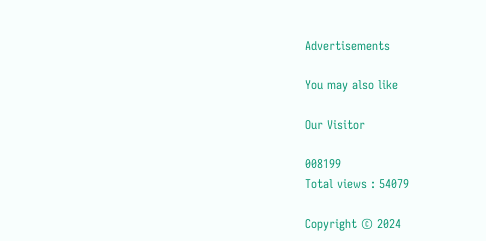Advertisements

You may also like

Our Visitor

008199
Total views : 54079

Copyright © 2024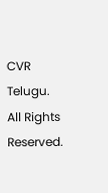CVR Telugu. All Rights Reserved.